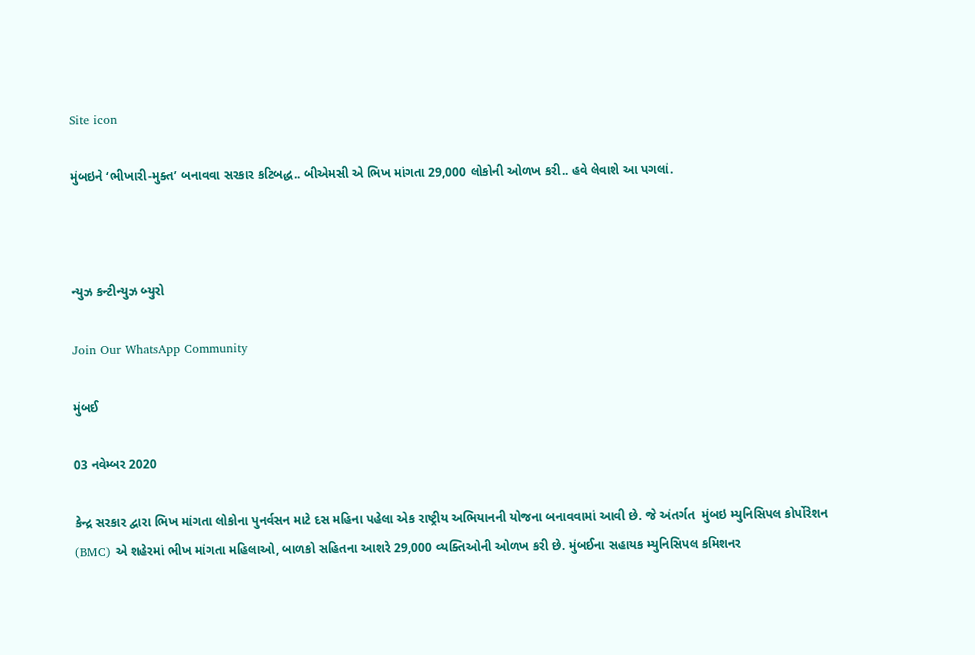Site icon

મુંબઇને ‘ભીખારી-મુક્ત’ બનાવવા સરકાર કટિબદ્ધ.. બીએમસી એ ભિખ માંગતા 29,000 લોકોની ઓળખ કરી.. હવે લેવાશે આ પગલાં.



ન્યુઝ કન્ટીન્યુઝ બ્યુરો

Join Our WhatsApp Community

મુંબઈ

03 નવેમ્બર 2020

કેન્દ્ર સરકાર દ્વારા ભિખ માંગતા લોકોના પુનર્વસન માટે દસ મહિના પહેલા એક રાષ્ટ્રીય અભિયાનની યોજના બનાવવામાં આવી છે. જે અંતર્ગત  મુંબઇ મ્યુનિસિપલ કોર્પોરેશન (BMC) એ શહેરમાં ભીખ માંગતા મહિલાઓ, બાળકો સહિતના આશરે 29,000 વ્યક્તિઓની ઓળખ કરી છે. મુંબઈના સહાયક મ્યુનિસિપલ કમિશનર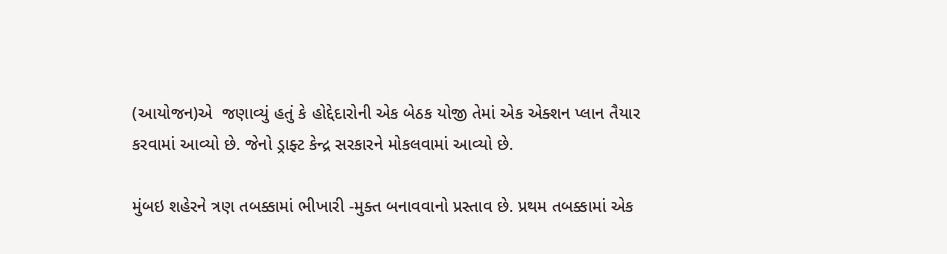(આયોજન)એ  જણાવ્યું હતું કે હોદ્દેદારોની એક બેઠક યોજી તેમાં એક એક્શન પ્લાન તૈયાર કરવામાં આવ્યો છે. જેનો ડ્રાફ્ટ કેન્દ્ર સરકારને મોકલવામાં આવ્યો છે.

મુંબઇ શહેરને ત્રણ તબક્કામાં ભીખારી -મુક્ત બનાવવાનો પ્રસ્તાવ છે. પ્રથમ તબક્કામાં એક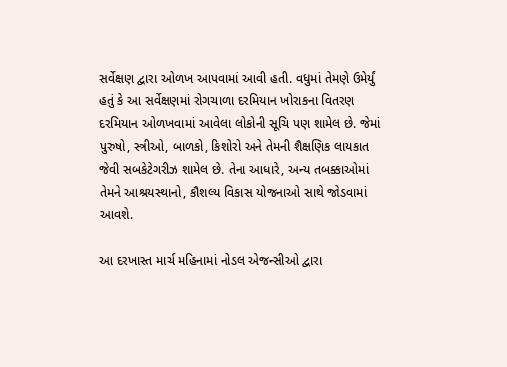સર્વેક્ષણ દ્વારા ઓળખ આપવામાં આવી હતી. વધુમાં તેમણે ઉમેર્યું હતું કે આ સર્વેક્ષણમાં રોગચાળા દરમિયાન ખોરાકના વિતરણ દરમિયાન ઓળખવામાં આવેલા લોકોની સૂચિ પણ શામેલ છે. જેમાં પુરુષો, સ્ત્રીઓ, બાળકો, કિશોરો અને તેમની શૈક્ષણિક લાયકાત જેવી સબકેટેગરીઝ શામેલ છે. તેના આધારે, અન્ય તબક્કાઓમાં તેમને આશ્રયસ્થાનો, કૌશલ્ય વિકાસ યોજનાઓ સાથે જોડવામાં આવશે.

આ દરખાસ્ત માર્ચ મહિનામાં નોડલ એજન્સીઓ દ્વારા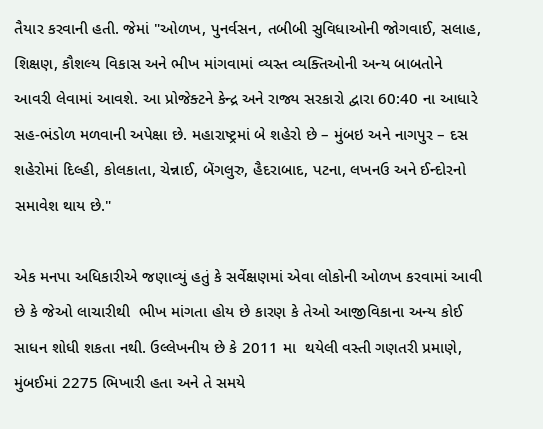તૈયાર કરવાની હતી. જેમાં "ઓળખ, પુનર્વસન, તબીબી સુવિધાઓની જોગવાઈ, સલાહ, શિક્ષણ, કૌશલ્ય વિકાસ અને ભીખ માંગવામાં વ્યસ્ત વ્યક્તિઓની અન્ય બાબતોને આવરી લેવામાં આવશે. આ પ્રોજેક્ટને કેન્દ્ર અને રાજ્ય સરકારો દ્વારા 60:40 ના આધારે સહ-ભંડોળ મળવાની અપેક્ષા છે. મહારાષ્ટ્રમાં બે શહેરો છે – મુંબઇ અને નાગપુર – દસ શહેરોમાં દિલ્હી, કોલકાતા, ચેન્નાઈ, બેંગલુરુ, હૈદરાબાદ, પટના, લખનઉ અને ઈન્દોરનો સમાવેશ થાય છે."

એક મનપા અધિકારીએ જણાવ્યું હતું કે સર્વેક્ષણમાં એવા લોકોની ઓળખ કરવામાં આવી છે કે જેઓ લાચારીથી  ભીખ માંગતા હોય છે કારણ કે તેઓ આજીવિકાના અન્ય કોઈ સાધન શોધી શકતા નથી. ઉલ્લેખનીય છે કે 2011 મા  થયેલી વસ્તી ગણતરી પ્રમાણે, મુંબઈમાં 2275 ભિખારી હતા અને તે સમયે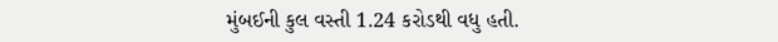મુંબઈની કુલ વસ્તી 1.24 કરોડથી વધુ હતી.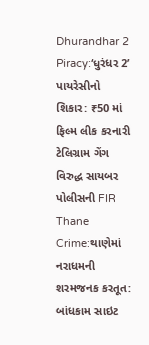Dhurandhar 2 Piracy:‘ધુરંધર 2’ પાયરેસીનો શિકાર: ₹50 માં ફિલ્મ લીક કરનારી ટેલિગ્રામ ગેંગ વિરુદ્ધ સાયબર પોલીસની FIR
Thane Crime:થાણેમાં નરાધમની શરમજનક કરતૂત: બાંધકામ સાઇટ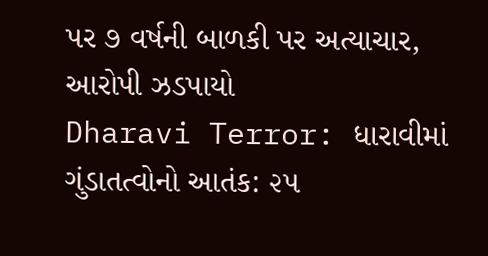પર ૭ વર્ષની બાળકી પર અત્યાચાર, આરોપી ઝડપાયો
Dharavi Terror: ધારાવીમાં ગુંડાતત્વોનો આતંક: ૨૫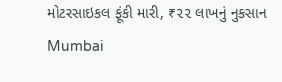મોટરસાઇકલ ફૂંકી મારી, ₹૨૨ લાખનું નુકસાન
Mumbai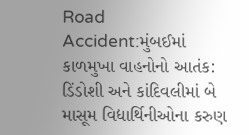Road Accident:મુંબઈમાં કાળમુખા વાહનોનો આતંક: ડિંડોશી અને કાંદિવલીમાં બે માસૂમ વિદ્યાર્થિનીઓના કરુણ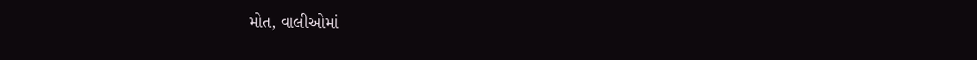મોત, વાલીઓમાં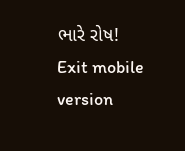ભારે રોષ!
Exit mobile version